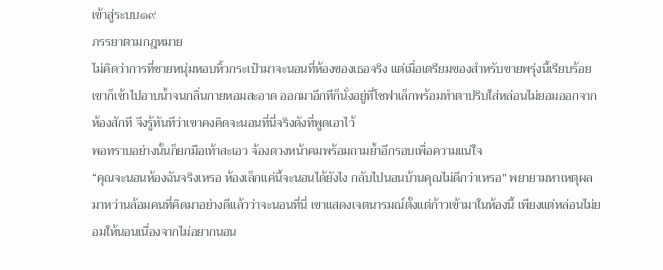เข้าสู่ระบบ๑๙
ภรรยาตามกฎหมาย
ไม่คิดว่าการที่ชายหนุ่มหอบหิ้วกระเป๋ามาจะนอนที่ห้องของเธอจริง แต่เมื่อเตรียมของสำหรับขายพรุ่งนี้เรียบร้อย เขาก็เข้าไปอาบน้ำจนกลิ่นกายหอมสะอาด ออกมาอีกทีก็นั่งอยู่ที่โซฟาเล็กพร้อมทำตาปริบใส่หล่อนไม่ยอมออกจากห้องสักที จึงรู้ทันทีว่าเขาคงคิดจะนอนที่นี่จริงดังที่พูดเอาไว้
พอทราบอย่างนั้นก็ยกมือเท้าสะเอว จ้องดวงหน้าคมพร้อมถามย้ำอีกรอบเพื่อความแน่ใจ
“คุณจะนอนห้องฉันจริงเหรอ ห้องเล็กแค่นี้จะนอนได้ยังไง กลับไปนอนบ้านคุณไม่ดีกว่าเหรอ” พยายามหาเหตุผลมาหว่านล้อมคนที่คิดมาอย่างดีแล้วว่าจะนอนที่นี่ เขาแสดงเจตนารมณ์ตั้งแต่ก้าวเข้ามาในห้องนี้ เพียงแต่หล่อนไม่ยอมให้นอนเนื่องจากไม่อยากนอน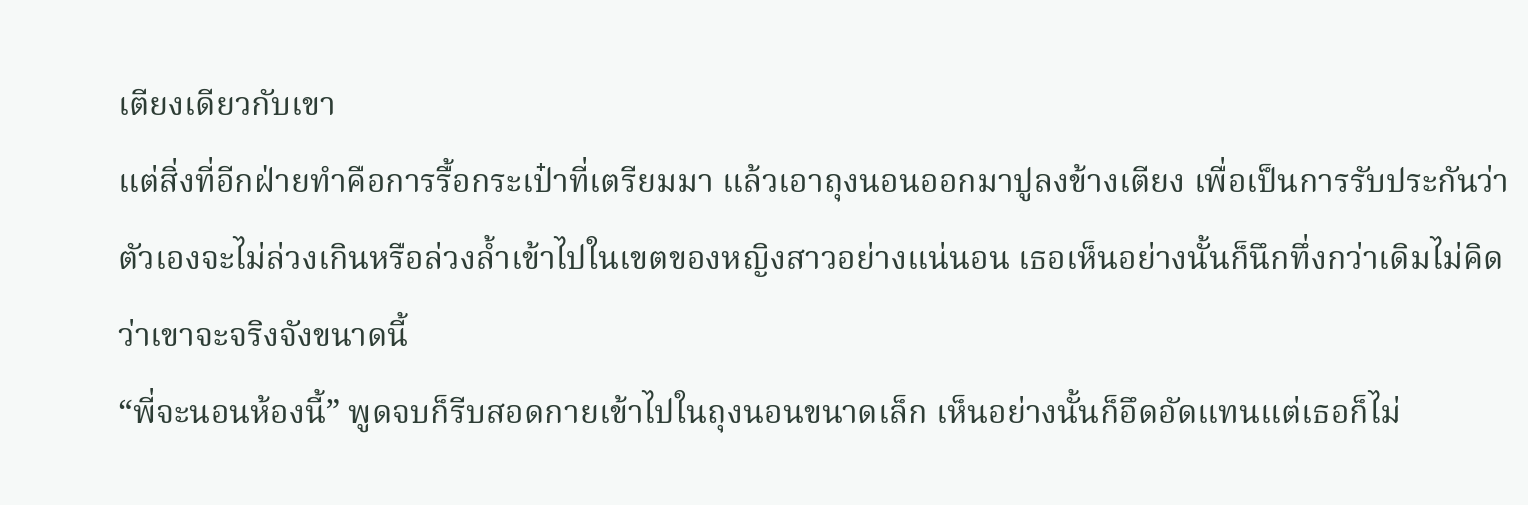เตียงเดียวกับเขา
แต่สิ่งที่อีกฝ่ายทำคือการรื้อกระเป๋าที่เตรียมมา แล้วเอาถุงนอนออกมาปูลงข้างเตียง เพื่อเป็นการรับประกันว่าตัวเองจะไม่ล่วงเกินหรือล่วงล้ำเข้าไปในเขตของหญิงสาวอย่างแน่นอน เธอเห็นอย่างนั้นก็นึกทึ่งกว่าเดิมไม่คิดว่าเขาจะจริงจังขนาดนี้
“พี่จะนอนห้องนี้” พูดจบก็รีบสอดกายเข้าไปในถุงนอนขนาดเล็ก เห็นอย่างนั้นก็อึดอัดแทนแต่เธอก็ไม่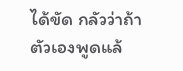ได้ขัด กลัวว่าถ้าตัวเองพูดแล้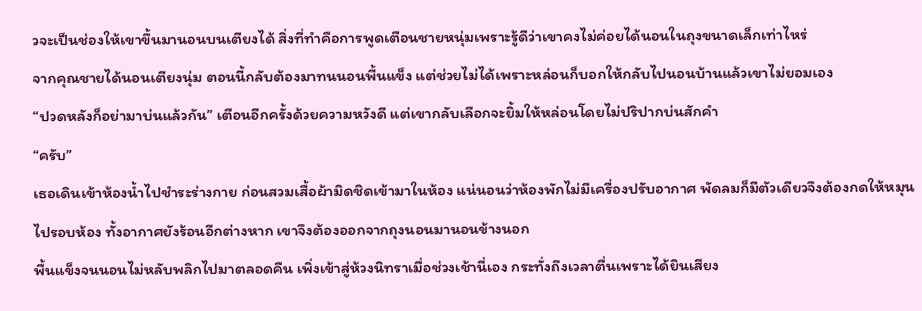วจะเป็นช่องให้เขาขึ้นมานอนบนเตียงได้ สิ่งที่ทำคือการพูดเตือนชายหนุ่มเพราะรู้ดีว่าเขาคงไม่ค่อยได้นอนในถุงขนาดเล็กเท่าไหร่
จากคุณชายได้นอนเตียงนุ่ม ตอนนี้กลับต้องมาทนนอนพื้นแข็ง แต่ช่วยไม่ได้เพราะหล่อนก็บอกให้กลับไปนอนบ้านแล้วเขาไม่ยอมเอง
“ปวดหลังก็อย่ามาบ่นแล้วกัน” เตือนอีกครั้งด้วยความหวังดี แต่เขากลับเลือกจะยิ้มให้หล่อนโดยไม่ปริปากบ่นสักคำ
“ครับ”
เธอเดินเข้าห้องน้ำไปชำระร่างกาย ก่อนสวมเสื้อผ้ามิดชิดเข้ามาในห้อง แน่นอนว่าห้องพักไม่มีเครื่องปรับอากาศ พัดลมก็มีตัวเดียวจึงต้องกดให้หมุนไปรอบห้อง ทั้งอากาศยังร้อนอีกต่างหาก เขาจึงต้องออกจากถุงนอนมานอนข้างนอก
พื้นแข็งจนนอนไม่หลับพลิกไปมาตลอดคืน เพิ่งเข้าสู่ห้วงนิทราเมื่อช่วงเช้านี่เอง กระทั่งถึงเวลาตื่นเพราะได้ยินเสียง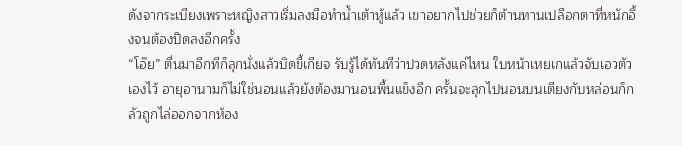ดังจากระเบียงเพราะหญิงสาวเริ่มลงมือทำน้ำเต้าหู้แล้ว เขาอยากไปช่วยก็ต้านทานเปลือกตาที่หนักอึ้งจนต้องปิดลงอีกครั้ง
“โอ๊ย” ตื่นมาอีกทีก็ลุกนั่งแล้วบิดขี้เกียจ รับรู้ได้ทันทีว่าปวดหลังแค่ไหน ใบหน้าเหยเกแล้วจับเอวตัวเองไว้ อายุอานามก็ไม่ใช่นอนแล้วยังต้องมานอนพื้นแข็งอีก ครั้นจะลุกไปนอนบนเตียงกับหล่อนก็กลัวถูกไล่ออกจากห้อง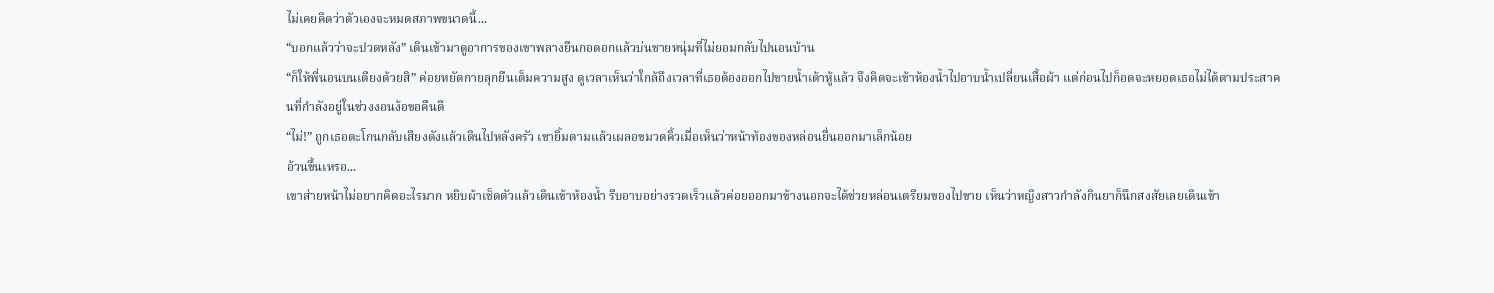ไม่เคยคิดว่าตัวเองจะหมดสภาพขนาดนี้...
“บอกแล้วว่าจะปวดหลัง” เดินเข้ามาดูอาการของเขาพลางยืนกอดอกแล้วบ่นชายหนุ่มที่ไม่ยอมกลับไปนอนบ้าน
“ก็ให้พี่นอนบนเตียงด้วยสิ” ค่อยหยัดกายลุกยืนเต็มความสูง ดูเวลาเห็นว่าใกล้ถึงเวลาที่เธอต้องออกไปขายน้ำเต้าหู้แล้ว จึงคิดจะเข้าห้องน้ำไปอาบน้ำเปลี่ยนเสื้อผ้า แต่ก่อนไปก็อดจะหยอดเธอไม่ได้ตามประสาคนที่กำลังอยู่ในช่วงงอนง้อขอคืนดี
“ไม่!” ถูกเธอตะโกนกลับเสียงดังแล้วเดินไปหลังครัว เขายิ้มตามแล้วเผลอขมวดคิ้วเมื่อเห็นว่าหน้าท้องของหล่อนยื่นออกมาเล็กน้อย
อ้วนขึ้นเหรอ...
เขาส่ายหน้าไม่อยากคิดอะไรมาก หยิบผ้าเช็ดตัวแล้วเดินเข้าห้องน้ำ รีบอาบอย่างรวดเร็วแล้วค่อยออกมาข้างนอกจะได้ช่วยหล่อนเตรียมของไปขาย เห็นว่าหญิงสาวกำลังกินยาก็นึกสงสัยเลยเดินเข้า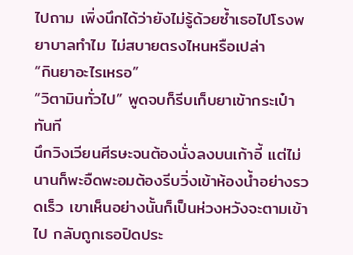ไปถาม เพิ่งนึกได้ว่ายังไม่รู้ด้วยซ้ำเธอไปโรงพยาบาลทำไม ไม่สบายตรงไหนหรือเปล่า
“กินยาอะไรเหรอ”
“วิตามินทั่วไป” พูดจบก็รีบเก็บยาเข้ากระเป๋าทันที
นึกวิงเวียนศีรษะจนต้องนั่งลงบนเก้าอี้ แต่ไม่นานก็พะอืดพะอมต้องรีบวิ่งเข้าห้องน้ำอย่างรวดเร็ว เขาเห็นอย่างนั้นก็เป็นห่วงหวังจะตามเข้าไป กลับถูกเธอปิดประ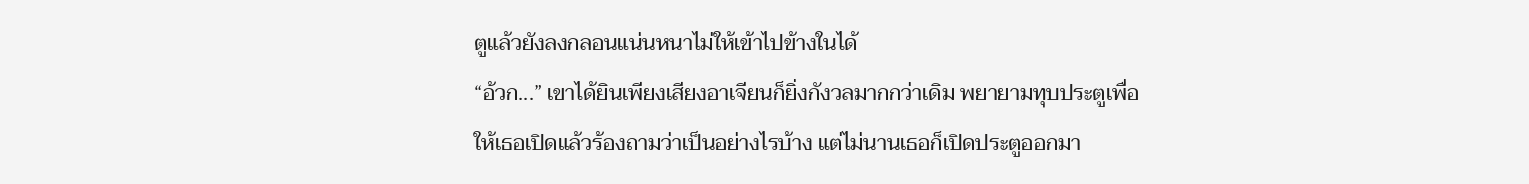ตูแล้วยังลงกลอนแน่นหนาไม่ให้เข้าไปข้างในได้
“อ้วก...” เขาได้ยินเพียงเสียงอาเจียนก็ยิ่งกังวลมากกว่าเดิม พยายามทุบประตูเพื่อให้เธอเปิดแล้วร้องถามว่าเป็นอย่างไรบ้าง แต่ไม่นานเธอก็เปิดประตูออกมา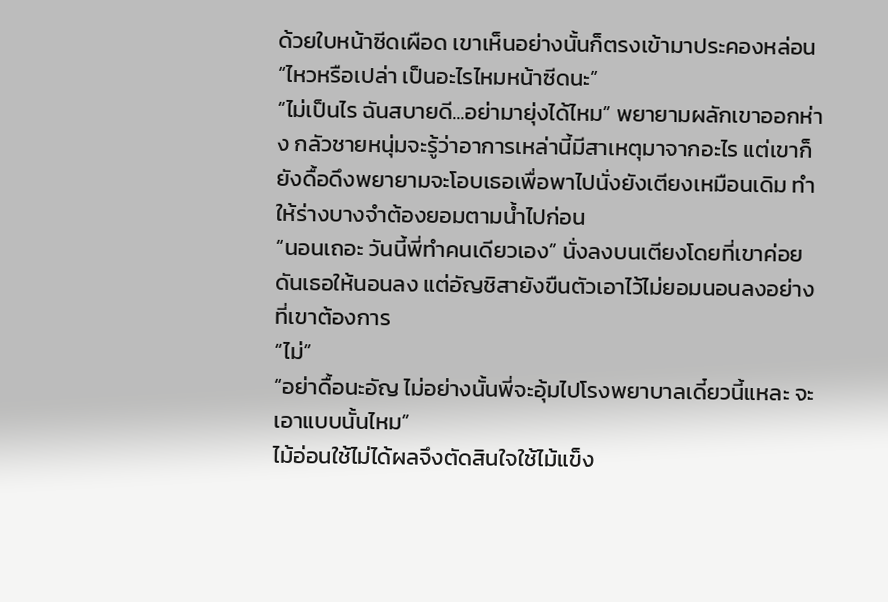ด้วยใบหน้าซีดเผือด เขาเห็นอย่างนั้นก็ตรงเข้ามาประคองหล่อน
“ไหวหรือเปล่า เป็นอะไรไหมหน้าซีดนะ”
“ไม่เป็นไร ฉันสบายดี...อย่ามายุ่งได้ไหม” พยายามผลักเขาออกห่าง กลัวชายหนุ่มจะรู้ว่าอาการเหล่านี้มีสาเหตุมาจากอะไร แต่เขาก็ยังดื้อดึงพยายามจะโอบเธอเพื่อพาไปนั่งยังเตียงเหมือนเดิม ทำให้ร่างบางจำต้องยอมตามน้ำไปก่อน
“นอนเถอะ วันนี้พี่ทำคนเดียวเอง” นั่งลงบนเตียงโดยที่เขาค่อยดันเธอให้นอนลง แต่อัญชิสายังขืนตัวเอาไว้ไม่ยอมนอนลงอย่างที่เขาต้องการ
“ไม่”
“อย่าดื้อนะอัญ ไม่อย่างนั้นพี่จะอุ้มไปโรงพยาบาลเดี๋ยวนี้แหละ จะเอาแบบนั้นไหม”
ไม้อ่อนใช้ไม่ได้ผลจึงตัดสินใจใช้ไม้แข็ง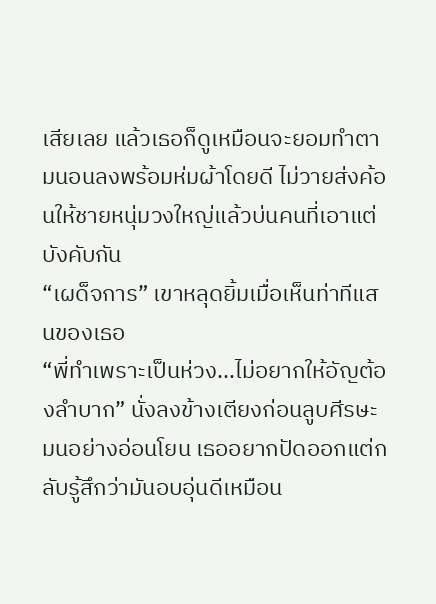เสียเลย แล้วเธอก็ดูเหมือนจะยอมทำตามนอนลงพร้อมห่มผ้าโดยดี ไม่วายส่งค้อนให้ชายหนุ่มวงใหญ่แล้วบ่นคนที่เอาแต่บังคับกัน
“เผด็จการ” เขาหลุดยิ้มเมื่อเห็นท่าทีแสนของเธอ
“พี่ทำเพราะเป็นห่วง...ไม่อยากให้อัญต้องลำบาก” นั่งลงข้างเตียงก่อนลูบศีรษะมนอย่างอ่อนโยน เธออยากปัดออกแต่กลับรู้สึกว่ามันอบอุ่นดีเหมือน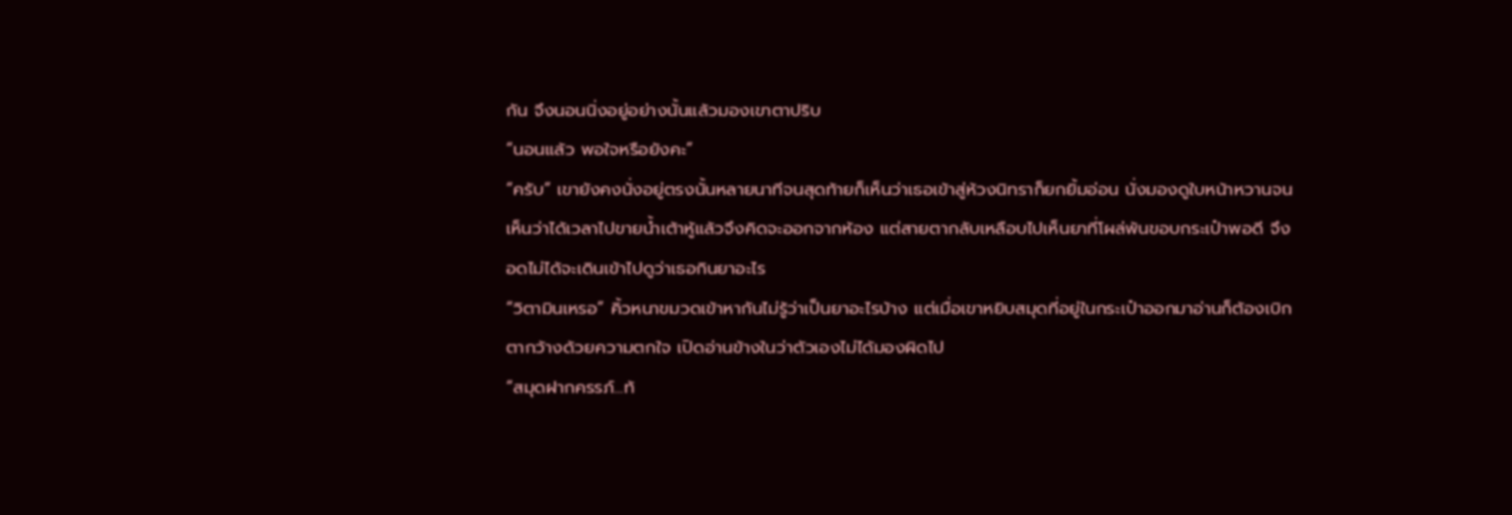กัน จึงนอนนิ่งอยู่อย่างนั้นแล้วมองเขาตาปริบ
“นอนแล้ว พอใจหรือยังคะ”
“ครับ” เขายังคงนั่งอยู่ตรงนั้นหลายนาทีจนสุดท้ายก็เห็นว่าเธอเข้าสู่ห้วงนิทราก็ยกยิ้มอ่อน นั่งมองดูใบหน้าหวานจนเห็นว่าได้เวลาไปขายน้ำเต้าหู้แล้วจึงคิดจะออกจากห้อง แต่สายตากลับเหลือบไปเห็นยาที่โผล่พ้นขอบกระเป๋าพอดี จึงอดไม่ได้จะเดินเข้าไปดูว่าเธอกินยาอะไร
“วิตามินเหรอ” คิ้วหนาขมวดเข้าหากันไม่รู้ว่าเป็นยาอะไรบ้าง แต่เมื่อเขาหยิบสมุดที่อยู่ในกระเป๋าออกมาอ่านก็ต้องเบิกตากว้างด้วยความตกใจ เปิดอ่านข้างในว่าตัวเองไม่ได้มองผิดไป
“สมุดฝากครรภ์...ท้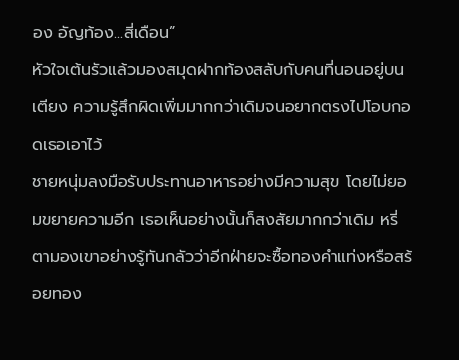อง อัญท้อง...สี่เดือน”
หัวใจเต้นรัวแล้วมองสมุดฝากท้องสลับกับคนที่นอนอยู่บนเตียง ความรู้สึกผิดเพิ่มมากกว่าเดิมจนอยากตรงไปโอบกอดเธอเอาไว้
ชายหนุ่มลงมือรับประทานอาหารอย่างมีความสุข โดยไม่ยอมขยายความอีก เธอเห็นอย่างนั้นก็สงสัยมากกว่าเดิม หรี่ตามองเขาอย่างรู้ทันกลัวว่าอีกฝ่ายจะซื้อทองคำแท่งหรือสร้อยทอง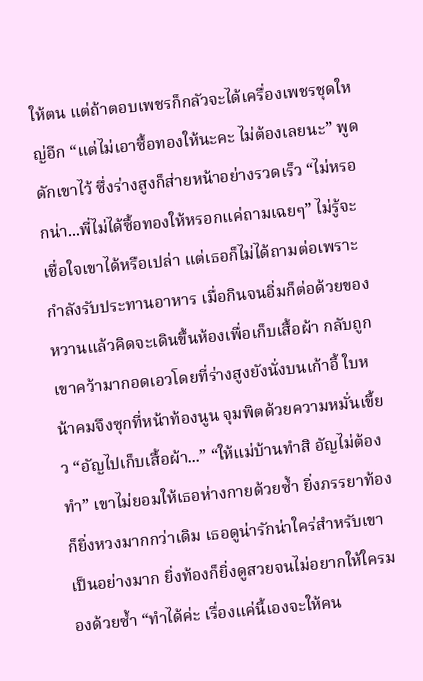ให้ตน แต่ถ้าตอบเพชรก็กลัวจะได้เครื่องเพชรชุดใหญ่อีก “แต่ไม่เอาซื้อทองให้นะคะ ไม่ต้องเลยนะ” พูดดักเขาไว้ ซึ่งร่างสูงก็ส่ายหน้าอย่างรวดเร็ว “ไม่หรอกน่า...พี่ไม่ได้ซื้อทองให้หรอกแค่ถามเฉยๆ” ไม่รู้จะเชื่อใจเขาได้หรือเปล่า แต่เธอก็ไม่ได้ถามต่อเพราะกำลังรับประทานอาหาร เมื่อกินจนอิ่มก็ต่อด้วยของหวานแล้วคิดจะเดินขึ้นห้องเพื่อเก็บเสื้อผ้า กลับถูกเขาคว้ามากอดเอวโดยที่ร่างสูงยังนั่งบนเก้าอี้ ใบหน้าคมจึงซุกที่หน้าท้องนูน จุมพิตด้วยความหมั่นเขี้ยว “อัญไปเก็บเสื้อผ้า...” “ให้แม่บ้านทำสิ อัญไม่ต้องทำ” เขาไม่ยอมให้เธอห่างกายด้วยซ้ำ ยิ่งภรรยาท้องก็ยิ่งหวงมากกว่าเดิม เธอดูน่ารักน่าใคร่สำหรับเขาเป็นอย่างมาก ยิ่งท้องก็ยิ่งดูสวยจนไม่อยากให้ใครมองด้วยซ้ำ “ทำได้ค่ะ เรื่องแค่นี้เองจะให้คน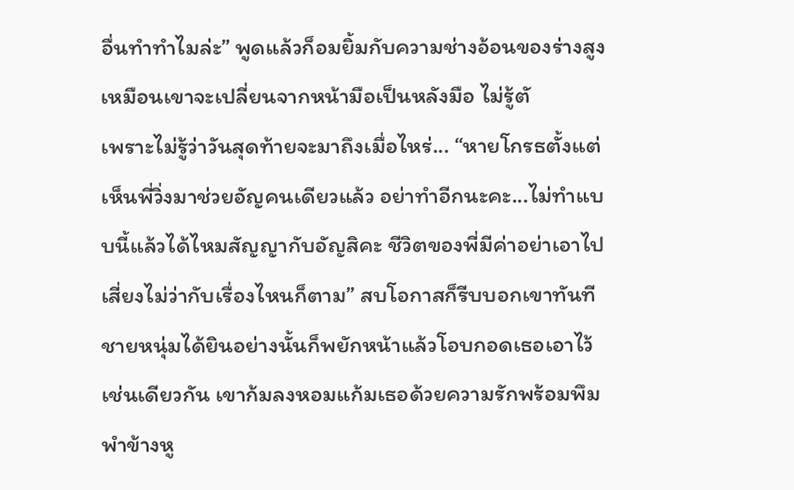อื่นทำทำไมล่ะ” พูดแล้วก็อมยิ้มกับความช่างอ้อนของร่างสูงเหมือนเขาจะเปลี่ยนจากหน้ามือเป็นหลังมือ ไม่รู้ตั
เพราะไม่รู้ว่าวันสุดท้ายจะมาถึงเมื่อไหร่... “หายโกรธตั้งแต่เห็นพี่วิ่งมาช่วยอัญคนเดียวแล้ว อย่าทำอีกนะคะ...ไม่ทำแบบนี้แล้วได้ไหมสัญญากับอัญสิคะ ชีวิตของพี่มีค่าอย่าเอาไปเสี่ยงไม่ว่ากับเรื่องไหนก็ตาม” สบโอกาสก็รีบบอกเขาทันที ชายหนุ่มได้ยินอย่างนั้นก็พยักหน้าแล้วโอบกอดเธอเอาไว้เช่นเดียวกัน เขาก้มลงหอมแก้มเธอด้วยความรักพร้อมพึมพำข้างหู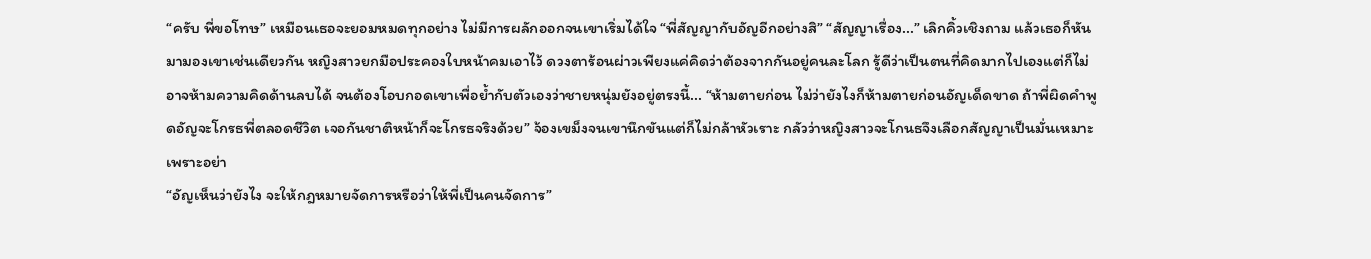“ครับ พี่ขอโทษ” เหมือนเธอจะยอมหมดทุกอย่าง ไม่มีการผลักออกจนเขาเริ่มได้ใจ “พี่สัญญากับอัญอีกอย่างสิ” “สัญญาเรื่อง...” เลิกคิ้วเชิงถาม แล้วเธอก็หันมามองเขาเช่นเดียวกัน หญิงสาวยกมือประคองใบหน้าคมเอาไว้ ดวงตาร้อนผ่าวเพียงแค่คิดว่าต้องจากกันอยู่คนละโลก รู้ดีว่าเป็นตนที่คิดมากไปเองแต่ก็ไม่อาจห้ามความคิดด้านลบได้ จนต้องโอบกอดเขาเพื่อย้ำกับตัวเองว่าชายหนุ่มยังอยู่ตรงนี้... “ห้ามตายก่อน ไม่ว่ายังไงก็ห้ามตายก่อนอัญเด็ดขาด ถ้าพี่ผิดคำพูดอัญจะโกรธพี่ตลอดชีวิต เจอกันชาติหน้าก็จะโกรธจริงด้วย” จ้องเขม็งจนเขานึกขันแต่ก็ไม่กล้าหัวเราะ กลัวว่าหญิงสาวจะโกนธจึงเลือกสัญญาเป็นมั่นเหมาะ เพราะอย่า
“อัญเห็นว่ายังไง จะให้กฎหมายจัดการหรือว่าให้พี่เป็นคนจัดการ”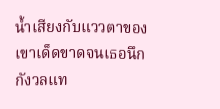น้ำเสียงกับแววตาของเขาเด็ดขาดจนเธอนึกกังวลแท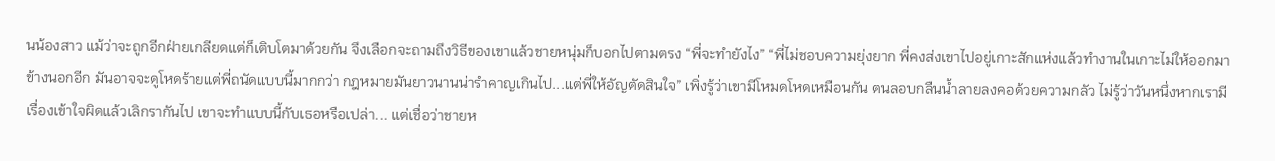นน้องสาว แม้ว่าจะถูกอีกฝ่ายเกลียดแต่ก็เติบโตมาด้วยกัน จึงเลือกจะถามถึงวิธีของเขาแล้วชายหนุ่มก็บอกไปตามตรง “พี่จะทำยังไง” “พี่ไม่ชอบความยุ่งยาก พี่คงส่งเขาไปอยู่เกาะสักแห่งแล้วทำงานในเกาะไม่ให้ออกมาข้างนอกอีก มันอาจจะดูโหดร้ายแต่พี่ถนัดแบบนี้มากกว่า กฎหมายมันยาวนานน่ารำคาญเกินไป...แต่พี่ให้อัญตัดสินใจ” เพิ่งรู้ว่าเขามีโหมดโหดเหมือนกัน ตนลอบกลืนน้ำลายลงคอด้วยความกลัว ไม่รู้ว่าวันหนึ่งหากเรามีเรื่องเข้าใจผิดแล้วเลิกรากันไป เขาจะทำแบบนี้กับเธอหรือเปล่า... แต่เชื่อว่าชายห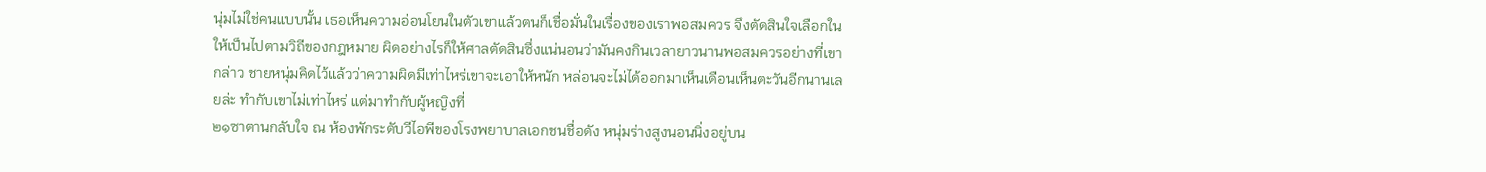นุ่มไม่ใช่คนแบบนั้น เธอเห็นความอ่อนโยนในตัวเขาแล้วตนก็เชื่อมั่นในเรื่องของเราพอสมควร จึงตัดสินใจเลือกในให้เป็นไปตามวิถีของกฎหมาย ผิดอย่างไรก็ให้ศาลตัดสินซึ่งแน่นอนว่ามันคงกินเวลายาวนานพอสมควรอย่างที่เขากล่าว ชายหนุ่มคิดไว้แล้วว่าความผิดมีเท่าไหร่เขาจะเอาให้หนัก หล่อนจะไม่ได้ออกมาเห็นเดือนเห็นตะวันอีกนานเลยล่ะ ทำกับเขาไม่เท่าไหร่ แต่มาทำกับผู้หญิงที่
๒๑ซาตานกลับใจ ณ ห้องพักระดับวีไอพีของโรงพยาบาลเอกชนชื่อดัง หนุ่มร่างสูงนอนนิ่งอยู่บน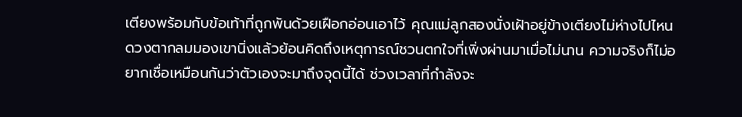เตียงพร้อมกับข้อเท้าที่ถูกพันด้วยเฝือกอ่อนเอาไว้ คุณแม่ลูกสองนั่งเฝ้าอยู่ข้างเตียงไม่ห่างไปไหน ดวงตากลมมองเขานิ่งแล้วย้อนคิดถึงเหตุการณ์ชวนตกใจที่เพิ่งผ่านมาเมื่อไม่นาน ความจริงก็ไม่อยากเชื่อเหมือนกันว่าตัวเองจะมาถึงจุดนี้ได้ ช่วงเวลาที่กำลังจะ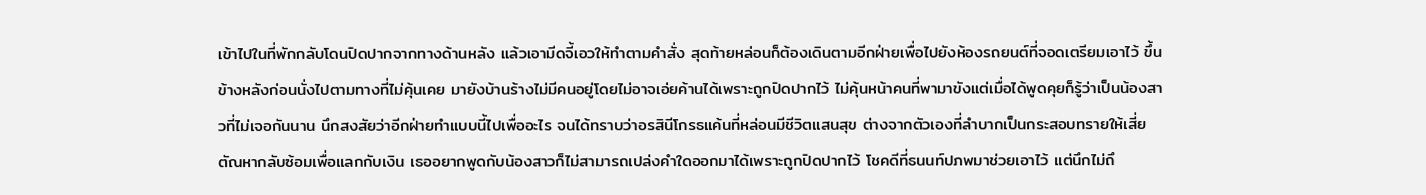เข้าไปในที่พักกลับโดนปิดปากจากทางด้านหลัง แล้วเอามีดจี้เอวให้ทำตามคำสั่ง สุดท้ายหล่อนก็ต้องเดินตามอีกฝ่ายเพื่อไปยังห้องรถยนต์ที่จอดเตรียมเอาไว้ ขึ้นข้างหลังก่อนนั่งไปตามทางที่ไม่คุ้นเคย มายังบ้านร้างไม่มีคนอยู่โดยไม่อาจเอ่ยค้านได้เพราะถูกปิดปากไว้ ไม่คุ้นหน้าคนที่พามาขังแต่เมื่อได้พูดคุยก็รู้ว่าเป็นน้องสาวที่ไม่เจอกันนาน นึกสงสัยว่าอีกฝ่ายทำแบบนี้ไปเพื่ออะไร จนได้ทราบว่าอรสินีโกรธแค้นที่หล่อนมีชีวิตแสนสุข ต่างจากตัวเองที่ลำบากเป็นกระสอบทรายให้เสี่ยตัณหากลับซ้อมเพื่อแลกกับเงิน เธออยากพูดกับน้องสาวก็ไม่สามารถเปล่งคำใดออกมาได้เพราะถูกปิดปากไว้ โชคดีที่ธนนท์ปภพมาช่วยเอาไว้ แต่นึกไม่ถึ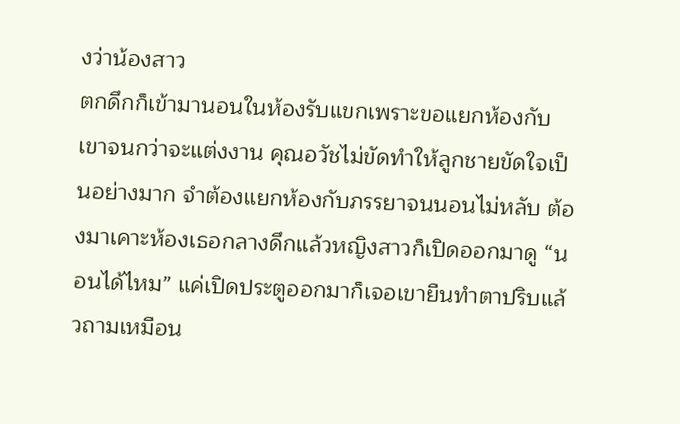งว่าน้องสาว
ตกดึกก็เข้ามานอนในห้องรับแขกเพราะขอแยกห้องกับเขาจนกว่าจะแต่งงาน คุณอวัชไม่ขัดทำให้ลูกชายขัดใจเป็นอย่างมาก จำต้องแยกห้องกับภรรยาจนนอนไม่หลับ ต้องมาเคาะห้องเธอกลางดึกแล้วหญิงสาวก็เปิดออกมาดู “นอนได้ไหม” แค่เปิดประตูออกมาก็เจอเขายืนทำตาปริบแล้วถามเหมือน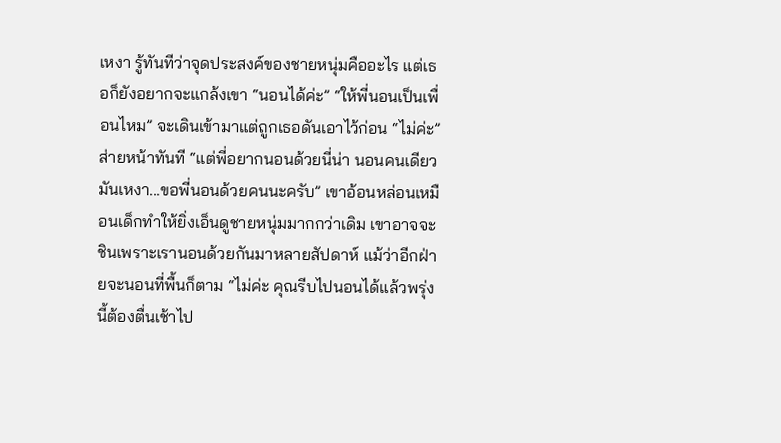เหงา รู้ทันทีว่าจุดประสงค์ของชายหนุ่มคืออะไร แต่เธอก็ยังอยากจะแกล้งเขา “นอนได้ค่ะ” “ให้พี่นอนเป็นเพื่อนไหม” จะเดินเข้ามาแต่ถูกเธอดันเอาไว้ก่อน “ไม่ค่ะ” ส่ายหน้าทันที “แต่พี่อยากนอนด้วยนี่น่า นอนคนเดียวมันเหงา...ขอพี่นอนด้วยคนนะครับ” เขาอ้อนหล่อนเหมือนเด็กทำให้ยิ่งเอ็นดูชายหนุ่มมากกว่าเดิม เขาอาจจะชินเพราะเรานอนด้วยกันมาหลายสัปดาห์ แม้ว่าอีกฝ่ายจะนอนที่พื้นก็ตาม “ไม่ค่ะ คุณรีบไปนอนได้แล้วพรุ่งนี้ต้องตื่นเช้าไป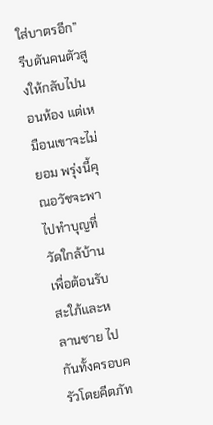ใส่บาตรอีก” รีบดันคนตัวสูงให้กลับไปนอนห้อง แต่เหมือนเขาจะไม่ยอม พรุ่งนี้คุณอวัชจะพาไปทำบุญที่วัดใกล้บ้านเพื่อต้อนรับสะใภ้และหลานชาย ไปกันทั้งครอบครัวโดยคีตภัท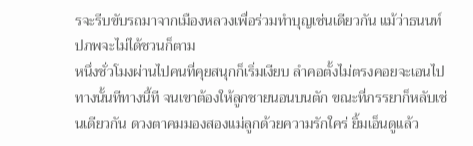รจะรีบขับรถมาจากเมืองหลวงเพื่อร่วมทำบุญเช่นเดียวกัน แม้ว่าธนนท์ปภพจะไม่ได้ชวนก็ตาม
หนึ่งชั่วโมงผ่านไปคนที่คุยสนุกก็เริ่มเงียบ ลำคอตั้งไม่ตรงคอยจะเอนไปทางนั้นทีทางนี้ที จนเขาต้องให้ลูกชายนอนบนตัก ขณะที่ภรรยาก็หลับเช่นเดียวกัน ดวงตาคมมองสองแม่ลูกด้วยความรักใคร่ ยิ้มเอ็นดูแล้ว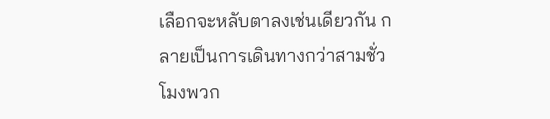เลือกจะหลับตาลงเช่นเดียวกัน กลายเป็นการเดินทางกว่าสามชั่วโมงพวก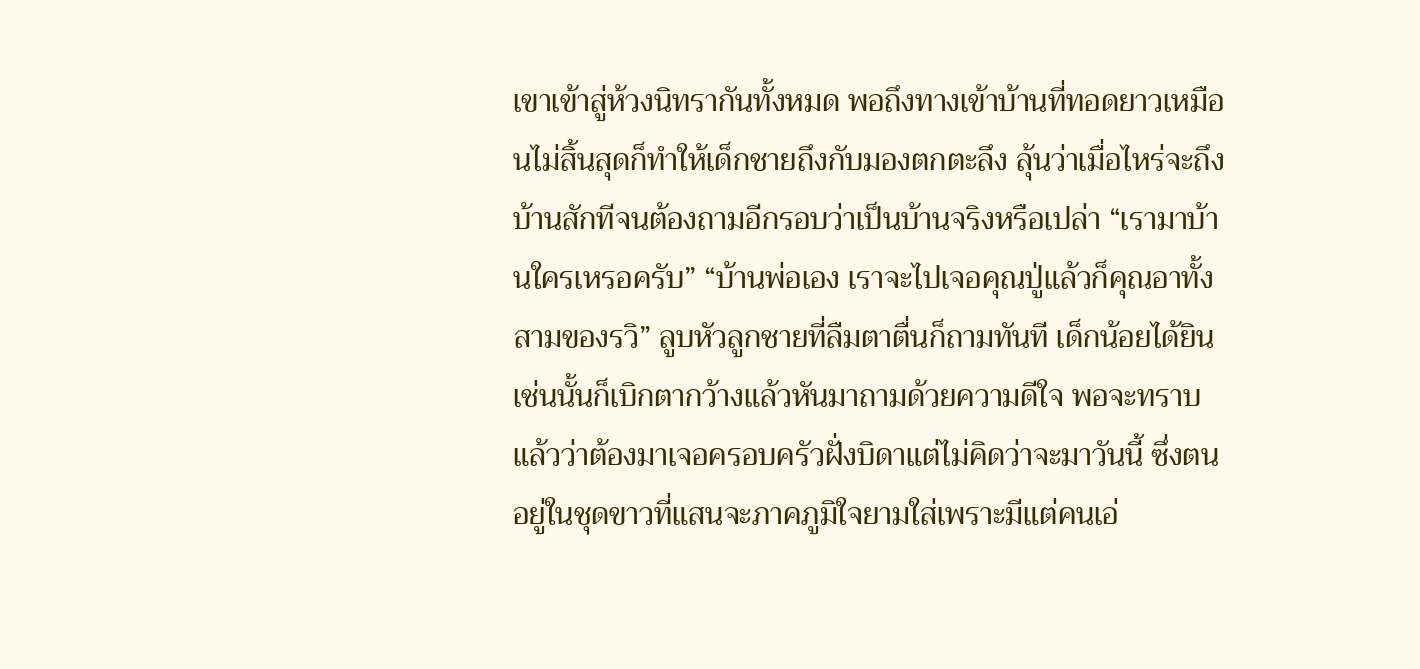เขาเข้าสู่ห้วงนิทรากันทั้งหมด พอถึงทางเข้าบ้านที่ทอดยาวเหมือนไม่สิ้นสุดก็ทำให้เด็กชายถึงกับมองตกตะลึง ลุ้นว่าเมื่อไหร่จะถึงบ้านสักทีจนต้องถามอีกรอบว่าเป็นบ้านจริงหรือเปล่า “เรามาบ้านใครเหรอครับ” “บ้านพ่อเอง เราจะไปเจอคุณปู่แล้วก็คุณอาทั้งสามของรวิ” ลูบหัวลูกชายที่ลืมตาตื่นก็ถามทันที เด็กน้อยได้ยินเช่นนั้นก็เบิกตากว้างแล้วหันมาถามด้วยความดีใจ พอจะทราบแล้วว่าต้องมาเจอครอบครัวฝั่งบิดาแต่ไม่คิดว่าจะมาวันนี้ ซึ่งตนอยู่ในชุดขาวที่แสนจะภาคภูมิใจยามใส่เพราะมีแต่คนเอ่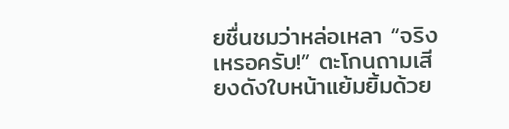ยชื่นชมว่าหล่อเหลา “จริงเหรอครับ!” ตะโกนถามเสียงดังใบหน้าแย้มยิ้มด้วย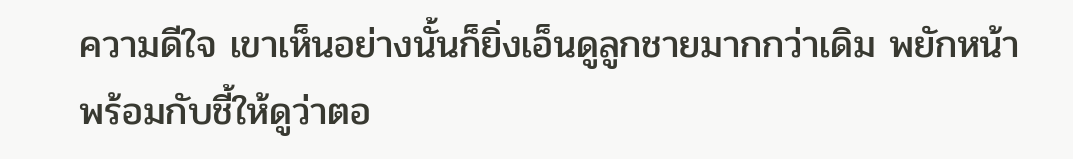ความดีใจ เขาเห็นอย่างนั้นก็ยิ่งเอ็นดูลูกชายมากกว่าเดิม พยักหน้าพร้อมกับชี้ให้ดูว่าตอ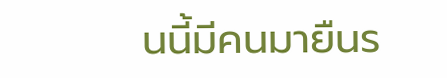นนี้มีคนมายืนร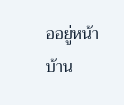ออยู่หน้าบ้าน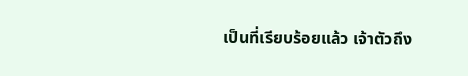เป็นที่เรียบร้อยแล้ว เจ้าตัวถึง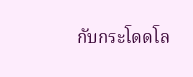กับกระโดดโล